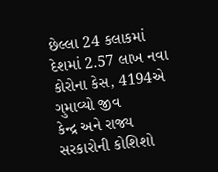છેલ્લા 24 કલાકમાં દેશમાં 2.57 લાખ નવા કોરોના કેસ, 4194એ ગુમાવ્યો જીવ
કેન્દ્ર અને રાજ્ય સરકારોની કોશિશો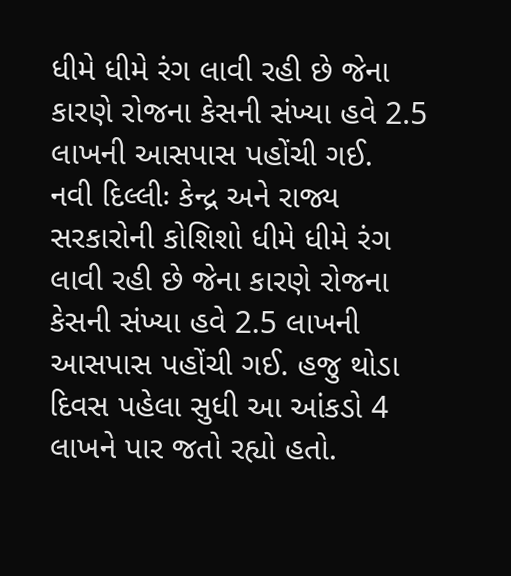ધીમે ધીમે રંગ લાવી રહી છે જેના કારણે રોજના કેસની સંખ્યા હવે 2.5 લાખની આસપાસ પહોંચી ગઈ.
નવી દિલ્લીઃ કેન્દ્ર અને રાજ્ય સરકારોની કોશિશો ધીમે ધીમે રંગ લાવી રહી છે જેના કારણે રોજના કેસની સંખ્યા હવે 2.5 લાખની આસપાસ પહોંચી ગઈ. હજુ થોડા દિવસ પહેલા સુધી આ આંકડો 4 લાખને પાર જતો રહ્યો હતો.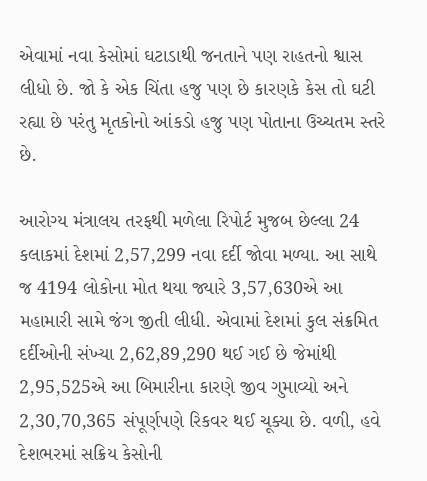એવામાં નવા કેસોમાં ઘટાડાથી જનતાને પણ રાહતનો શ્વાસ લીધો છે. જો કે એક ચિંતા હજુ પણ છે કારણકે કેસ તો ઘટી રહ્યા છે પરંતુ મૃતકોનો આંકડો હજુ પણ પોતાના ઉચ્ચતમ સ્તરે છે.

આરોગ્ય મંત્રાલય તરફથી મળેલા રિપોર્ટ મુજબ છેલ્લા 24 કલાકમાં દેશમાં 2,57,299 નવા દર્દી જોવા મળ્યા. આ સાથે જ 4194 લોકોના મોત થયા જ્યારે 3,57,630એ આ મહામારી સામે જંગ જીતી લીધી. એવામાં દેશમાં કુલ સંક્રમિત દર્દીઓની સંખ્યા 2,62,89,290 થઈ ગઈ છે જેમાંથી 2,95,525એ આ બિમારીના કારણે જીવ ગુમાવ્યો અને 2,30,70,365 સંપૂર્ણપણે રિકવર થઈ ચૂક્યા છે. વળી, હવે દેશભરમાં સક્રિય કેસોની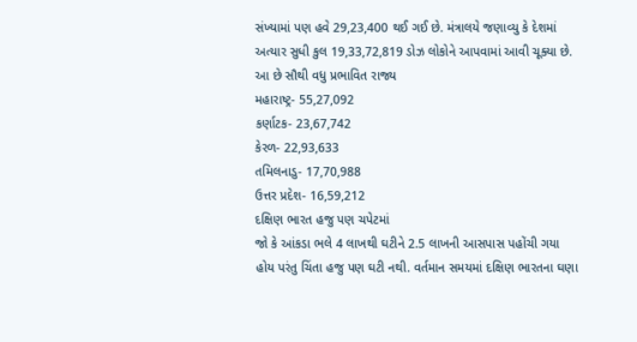સંખ્યામાં પણ હવે 29,23,400 થઈ ગઈ છે. મંત્રાલયે જણાવ્યુ કે દેશમાં અત્યાર સુધી કુલ 19,33,72,819 ડોઝ લોકોને આપવામાં આવી ચૂક્યા છે.
આ છે સૌથી વધુ પ્રભાવિત રાજ્ય
મહારાષ્ટ્ર- 55,27,092
કર્ણાટક- 23,67,742
કેરળ- 22,93,633
તમિલનાડુ- 17,70,988
ઉત્તર પ્રદેશ- 16,59,212
દક્ષિણ ભારત હજુ પણ ચપેટમાં
જો કે આંકડા ભલે 4 લાખથી ઘટીને 2.5 લાખની આસપાસ પહોંચી ગયા હોય પરંતુ ચિંતા હજુ પણ ઘટી નથી. વર્તમાન સમયમાં દક્ષિણ ભારતના ઘણા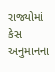રાજ્યોમાં કેસ અનુમાનના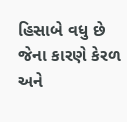હિસાબે વધુ છે જેના કારણે કેરળ અને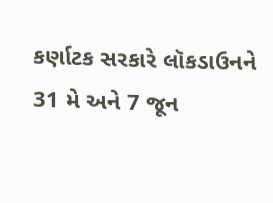કર્ણાટક સરકારે લૉકડાઉનને 31 મે અને 7 જૂન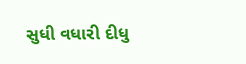સુધી વધારી દીધુ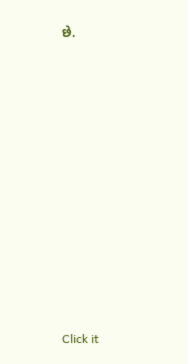છે.












Click it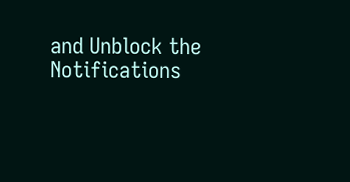and Unblock the Notifications